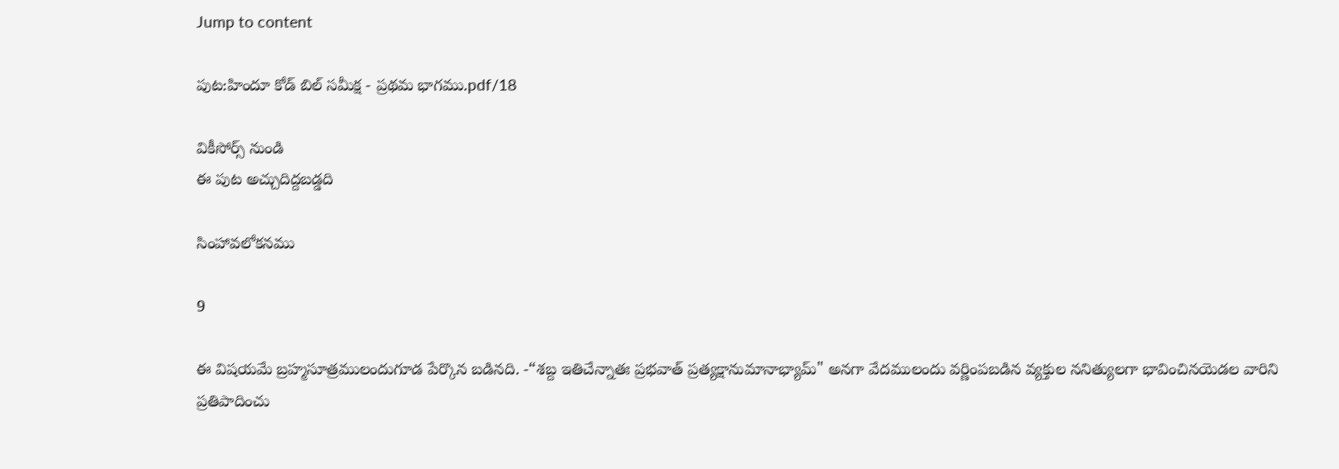Jump to content

పుట:హిందూ కోడ్ బిల్ సమీక్ష - ప్రథమ భాగము.pdf/18

వికీసోర్స్ నుండి
ఈ పుట అచ్చుదిద్దబడ్డది

సింహావలోకనము

9

ఈ విషయమే బ్రహ్మసూత్రములందుగూడ పేర్కొన బడినది. -“శబ్ద ఇతిచేన్నాతః ప్రభవాత్ ప్రత్యక్షానుమానాభ్యామ్" అనగా వేదములందు వర్ణింపబడిన వ్యక్తుల ననిత్యులగా భావించినయెడల వారిని ప్రతిపాదించు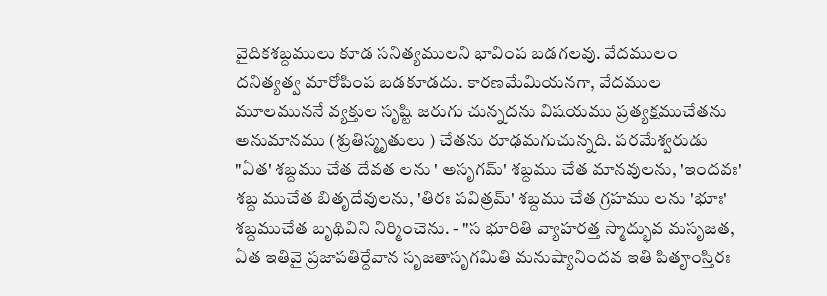వైదికశబ్దములు కూడ సనిత్యములని భావింప బడగలవు. వేదములం దనిత్యత్వ మారోపింప బడకూడదు. కారణమేమియనగా, వేదముల మూలముననే వ్యక్తుల సృష్టి జరుగు చున్నదను విషయము ప్రత్యక్షముచేతను అనుమానము (శ్రుతిస్మృతులు ) చేతను రూఢమగుచున్నది. పరమేశ్వరుడు "ఏత' శబ్దము చేత దేవత లను ' అసృగమ్' శబ్దము చేత మానవులను, 'ఇందవః' శబ్ద ముచేత బితృదేవులను, 'తిరః పవిత్రమ్' శబ్దము చేత గ్రహము లను 'భూః' శబ్దముచేత బృథివిని నిర్మించెను. - "స భూరితి వ్యాహరత్త స్మాద్భువ మసృజత, ఏత ఇతివై ప్రజాపతిర్దేవాన సృజతాసృగమితి మనుష్యానిందవ ఇతి పితౄంస్తిరః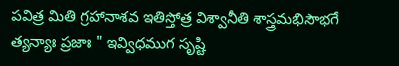పవిత్ర మితి గ్రహానాశవ ఇతిస్తోత్ర విశ్వానీతి శాస్త్రమభిసౌభగే త్యన్యాః ప్రజాః " ఇవ్విధముగ సృష్టి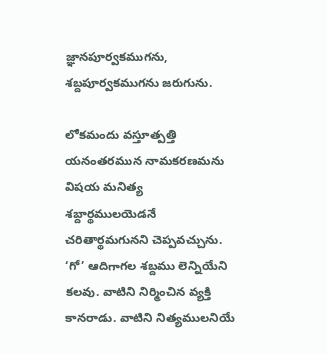జ్ఞానపూర్వకముగను, శబ్దపూర్వకముగను జరుగును.

లోకమందు వస్తూత్పత్తి యనంతరమున నామకరణమను విషయ మనిత్య శబ్దార్థములయెడనే చరితార్థమగునని చెప్పవచ్చును. ‘గో’ ఆదిగాగల శబ్దము లెన్నియేని కలవు. వాటిని నిర్మించిన వ్యక్తి కానరాడు. వాటిని నిత్యములనియే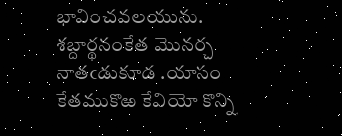భావించవలయును. శబ్దార్థనంకేత మొనర్చ నాతఁడుకూడ .యాసం కేతముకొఱ కేవియో కొన్ని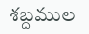శబ్దముల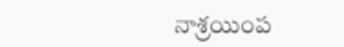నాశ్రయింప